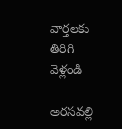వార్తలకు తిరిగి వెళ్లండి

అరసవల్లి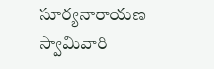సూర్యనారాయణ స్వామివారి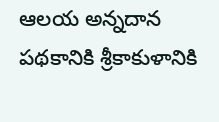ఆలయ అన్నదాన పథకానికి శ్రీకాకుళానికి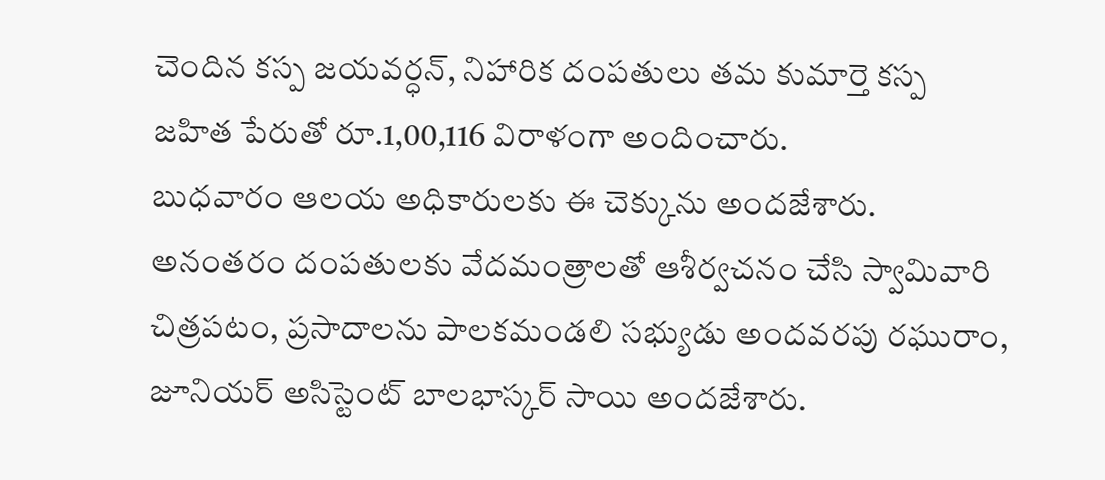చెందిన కస్ప జయవర్ధన్, నిహారిక దంపతులు తమ కుమార్తె కస్ప జహిత పేరుతో రూ.1,00,116 విరాళంగా అందించారు.
బుధవారం ఆలయ అధికారులకు ఈ చెక్కును అందజేశారు. అనంతరం దంపతులకు వేదమంత్రాలతో ఆశీర్వచనం చేసి స్వామివారి చిత్రపటం, ప్రసాదాలను పాలకమండలి సభ్యుడు అందవరపు రఘురాం, జూనియర్ అసిస్టెంట్ బాలభాస్కర్ సాయి అందజేశారు.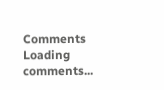Comments
Loading comments...